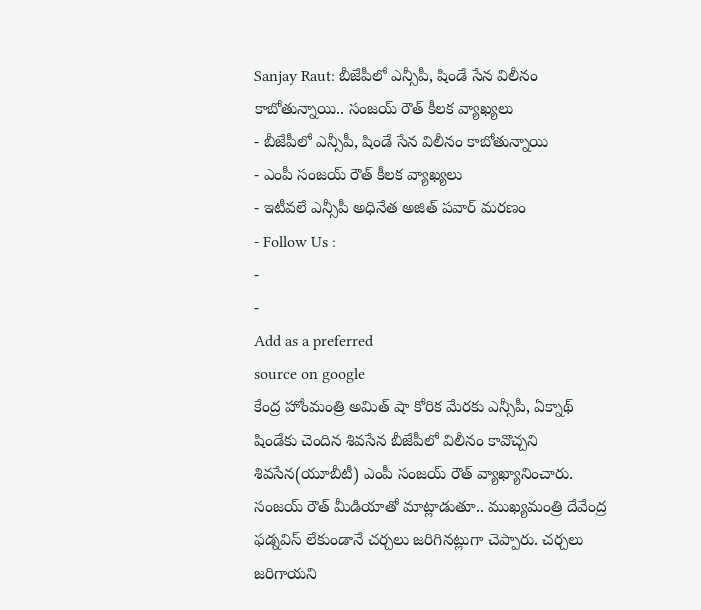Sanjay Raut: బీజేపీలో ఎన్సీపీ, షిండే సేన విలీనం కాబోతున్నాయి.. సంజయ్ రౌత్ కీలక వ్యాఖ్యలు
- బీజేపీలో ఎన్సీపీ, షిండే సేన విలీనం కాబోతున్నాయి
- ఎంపీ సంజయ్ రౌత్ కీలక వ్యాఖ్యలు
- ఇటీవలే ఎన్సీపీ అధినేత అజిత్ పవార్ మరణం
- Follow Us :
-
-
Add as a preferred
source on google
కేంద్ర హోంమంత్రి అమిత్ షా కోరిక మేరకు ఎన్సీపీ, ఏక్నాథ్ షిండేకు చెందిన శివసేన బీజేపీలో విలీనం కావొచ్చని శివసేన(యూబీటీ) ఎంపీ సంజయ్ రౌత్ వ్యాఖ్యానించారు. సంజయ్ రౌత్ మీడియాతో మాట్లాడుతూ.. ముఖ్యమంత్రి దేవేంద్ర ఫడ్నవిస్ లేకుండానే చర్చలు జరిగినట్లుగా చెప్పారు. చర్చలు జరిగాయని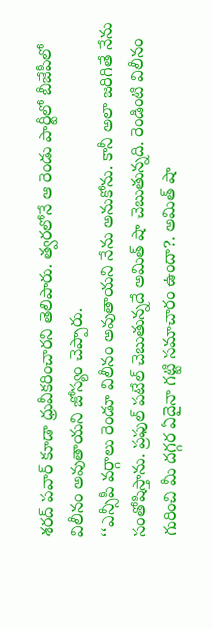శరద్ పవార్ కూడా ధ్రువీకరించారని తెలిపారు. త్వరలోనే ఆ రెండు పార్టీలో బీజేపీలో విలీనం అవుతాయని జోస్యం చెప్పారు.
‘‘ఎన్సీపీ వర్గాలు రెండూ విలీనం అవుతాయని నేను అనుకోను. కానీ అలా జరిగితే నేను సంతోషిస్తాను. ప్రఫుల్ పటేల్ చెబుతున్నదే అమిత్ షా చెబుతున్నది. రెండింటి విలీనం గురించి మీ దగ్గర ఏదైనా గట్టి సమాచారం ఉందా?. అమిత్ షా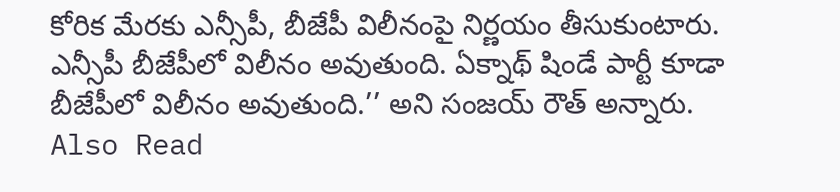కోరిక మేరకు ఎన్సీపీ, బీజేపీ విలీనంపై నిర్ణయం తీసుకుంటారు. ఎన్సీపీ బీజేపీలో విలీనం అవుతుంది. ఏక్నాథ్ షిండే పార్టీ కూడా బీజేపీలో విలీనం అవుతుంది.’’ అని సంజయ్ రౌత్ అన్నారు.
Also Read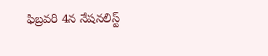ఫిబ్రవరి 4న నేషనలిస్ట్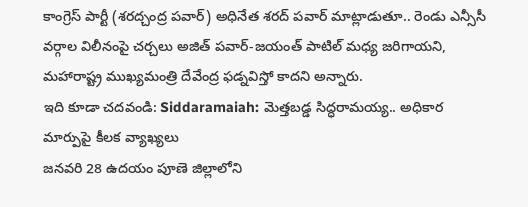కాంగ్రెస్ పార్టీ (శరద్చంద్ర పవార్) అధినేత శరద్ పవార్ మాట్లాడుతూ.. రెండు ఎన్సీసీ వర్గాల విలీనంపై చర్చలు అజిత్ పవార్-జయంత్ పాటిల్ మధ్య జరిగాయని, మహారాష్ట్ర ముఖ్యమంత్రి దేవేంద్ర ఫడ్నవిస్తో కాదని అన్నారు.
ఇది కూడా చదవండి: Siddaramaiah: మెత్తబడ్డ సిద్ధరామయ్య.. అధికార మార్పుపై కీలక వ్యాఖ్యలు
జనవరి 28 ఉదయం పూణె జిల్లాలోని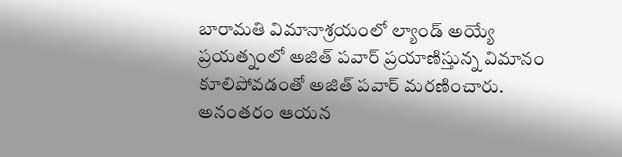బారామతి విమానాశ్రయంలో ల్యాండ్ అయ్యే ప్రయత్నంలో అజిత్ పవార్ ప్రయాణిస్తున్న విమానం కూలిపోవడంతో అజిత్ పవార్ మరణించారు. అనంతరం ఆయన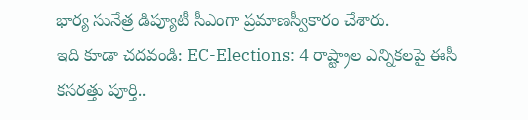భార్య సునేత్ర డిప్యూటీ సీఎంగా ప్రమాణస్వీకారం చేశారు.
ఇది కూడా చదవండి: EC-Elections: 4 రాష్ట్రాల ఎన్నికలపై ఈసీ కసరత్తు పూర్తి..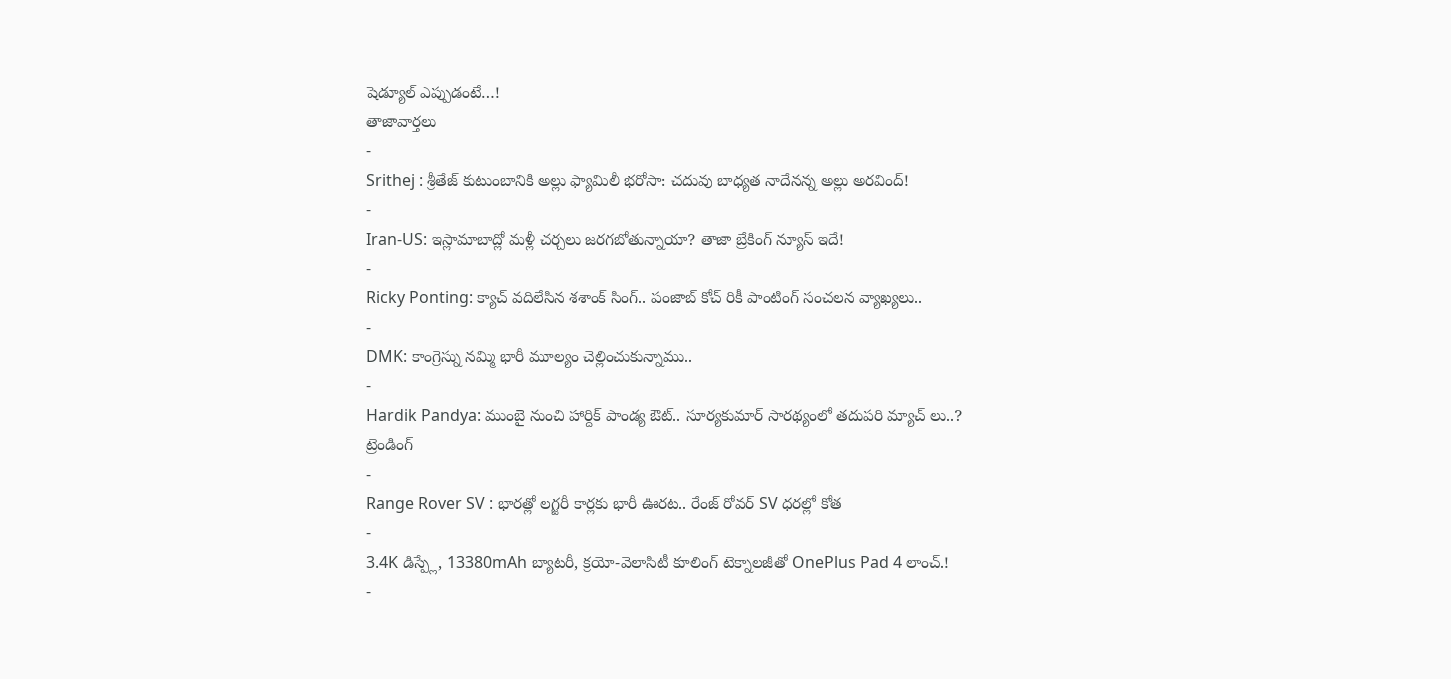షెడ్యూల్ ఎప్పుడంటే…!
తాజావార్తలు
-
Srithej : శ్రీతేజ్ కుటుంబానికి అల్లు ఫ్యామిలీ భరోసా: చదువు బాధ్యత నాదేనన్న అల్లు అరవింద్!
-
Iran-US: ఇస్లామాబాద్లో మళ్లీ చర్చలు జరగబోతున్నాయా? తాజా బ్రేకింగ్ న్యూస్ ఇదే!
-
Ricky Ponting: క్యాచ్ వదిలేసిన శశాంక్ సింగ్.. పంజాబ్ కోచ్ రికీ పాంటింగ్ సంచలన వ్యాఖ్యలు..
-
DMK: కాంగ్రెస్ను నమ్మి భారీ మూల్యం చెల్లించుకున్నాము..
-
Hardik Pandya: ముంబై నుంచి హార్దిక్ పాండ్య ఔట్.. సూర్యకుమార్ సారథ్యంలో తదుపరి మ్యాచ్ లు..?
ట్రెండింగ్
-
Range Rover SV : భారత్లో లగ్జరీ కార్లకు భారీ ఊరట.. రేంజ్ రోవర్ SV ధరల్లో కోత
-
3.4K డిస్ప్లే, 13380mAh బ్యాటరీ, క్రయో-వెలాసిటీ కూలింగ్ టెక్నాలజీతో OnePlus Pad 4 లాంచ్.!
-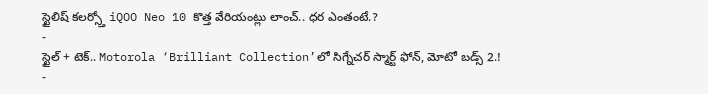స్టైలిష్ కలర్స్తో iQOO Neo 10 కొత్త వేరియంట్లు లాంచ్.. ధర ఎంతంటే.?
-
స్టైల్ + టెక్.. Motorola ‘Brilliant Collection’లో సిగ్నేచర్ స్మార్ట్ ఫోన్, మోటో బడ్స్ 2.!
-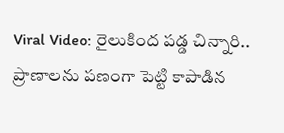Viral Video: రైలుకింద పడ్డ చిన్నారి.. ప్రాణాలను పణంగా పెట్టి కాపాడిన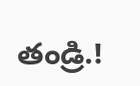తండ్రి.!